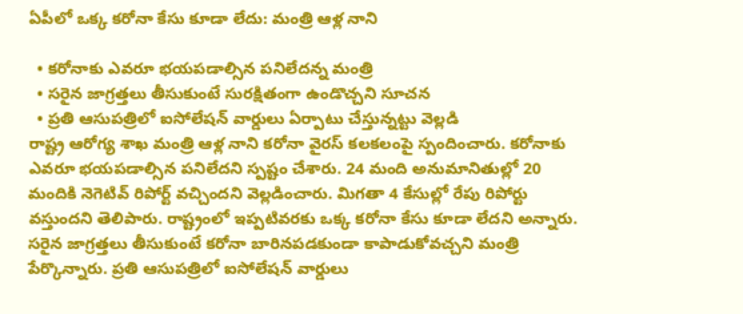ఏపీలో ఒక్క కరోనా కేసు కూడా లేదు: మంత్రి ఆళ్ల నాని

  • కరోనాకు ఎవరూ భయపడాల్సిన పనిలేదన్న మంత్రి
  • సరైన జాగ్రత్తలు తీసుకుంటే సురక్షితంగా ఉండొచ్చని సూచన
  • ప్రతి ఆసుపత్రిలో ఐసోలేషన్ వార్డులు ఏర్పాటు చేస్తున్నట్టు వెల్లడి
రాష్ట్ర ఆరోగ్య శాఖ మంత్రి ఆళ్ల నాని కరోనా వైరస్ కలకలంపై స్పందించారు. కరోనాకు ఎవరూ భయపడాల్సిన పనిలేదని స్పష్టం చేశారు. 24 మంది అనుమానితుల్లో 20 మందికి నెగెటివ్ రిపోర్ట్ వచ్చిందని వెల్లడించారు. మిగతా 4 కేసుల్లో రేపు రిపోర్టు వస్తుందని తెలిపారు. రాష్ట్రంలో ఇప్పటివరకు ఒక్క కరోనా కేసు కూడా లేదని అన్నారు. సరైన జాగ్రత్తలు తీసుకుంటే కరోనా బారినపడకుండా కాపాడుకోవచ్చని మంత్రి పేర్కొన్నారు. ప్రతి ఆసుపత్రిలో ఐసోలేషన్ వార్డులు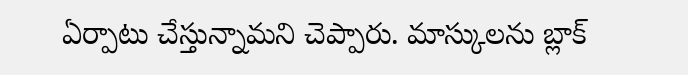ఏర్పాటు చేస్తున్నామని చెప్పారు. మాస్కులను బ్లాక్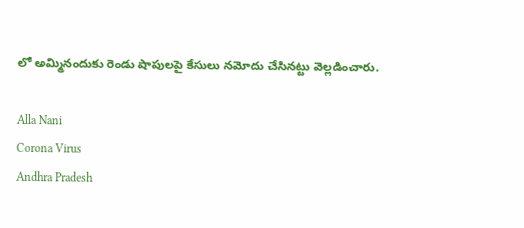లో అమ్మినందుకు రెండు షాపులపై కేసులు నమోదు చేసినట్టు వెల్లడించారు.

Alla Nani
Corona Virus
Andhra Pradesh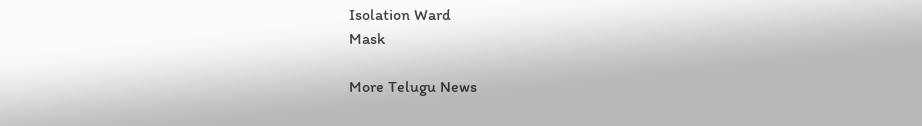Isolation Ward
Mask

More Telugu News